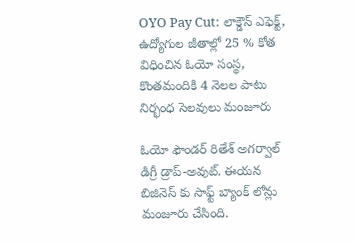OYO Pay Cut: లాక్డౌన్ ఎఫెక్ట్, ఉద్యోగుల జీతాల్లో 25 % కోత విధించిన ఓయో సంస్థ, కొంతమందికి 4 నెలల పాటు నిర్భంధ సెలవులు మంజూరు

ఓయో ఫౌండర్ రితేశ్ అగర్వాల్ డిగ్రీ డ్రాప్-అవుట్. ఈయన బిజినెస్ కు సాఫ్ట్ బ్యాంక్ లోన్లు మంజూరు చేసింది.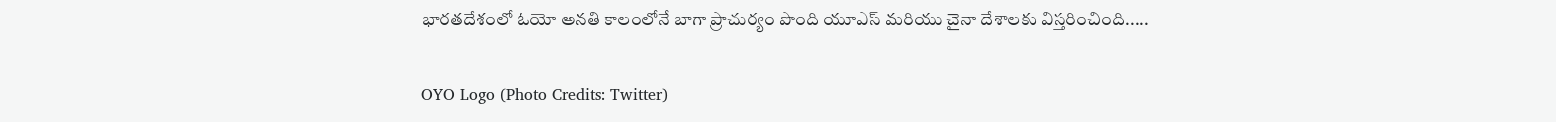భారతదేశంలో ఓయో అనతి కాలంలోనే బాగా ప్రాచుర్యం పొంది యూఎస్ మరియు చైనా దేశాలకు విస్తరించింది.....

OYO Logo (Photo Credits: Twitter)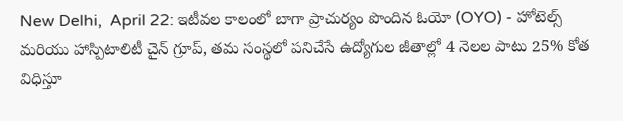New Delhi,  April 22: ఇటీవల కాలంలో బాగా ప్రాచుర్యం పొందిన ఓయో (OYO) - హోటెల్స్ మరియు హాస్పిటాలిటీ చైన్ గ్రూప్, తమ సంస్థలో పనిచేసే ఉద్యోగుల జీతాల్లో 4 నెలల పాటు 25% కోత విధిస్తూ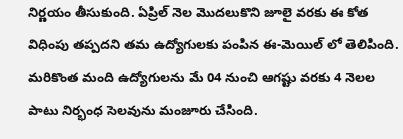నిర్ణయం తీసుకుంది. ఏప్రిల్ నెల మొదలుకొని జూలై వరకు ఈ కోత విధింపు తప్పదని తమ ఉద్యోగులకు పంపిన ఈ-మెయిల్ లో తెలిపింది. మరికొంత మంది ఉద్యోగులను మే 04 నుంచి ఆగష్టు వరకు 4 నెలల పాటు నిర్భంధ సెలవును మంజూరు చేసింది.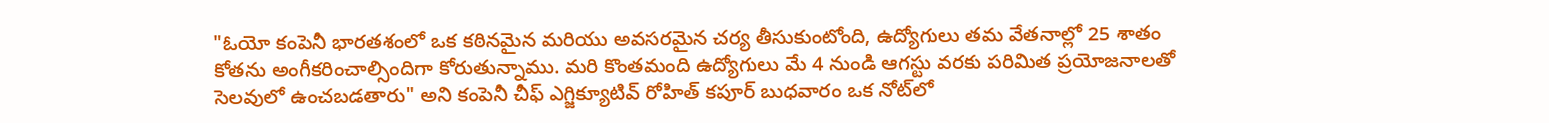"ఓయో కంపెనీ భారతశంలో ఒక కఠినమైన మరియు అవసరమైన చర్య తీసుకుంటోంది, ఉద్యోగులు తమ వేతనాల్లో 25 శాతం కోతను అంగీకరించాల్సిందిగా కోరుతున్నాము. మరి కొంతమంది ఉద్యోగులు మే 4 నుండి ఆగస్టు వరకు పరిమిత ప్రయోజనాలతో సెలవులో ఉంచబడతారు" అని కంపెనీ చీఫ్ ఎగ్జిక్యూటివ్ రోహిత్ కపూర్ బుధవారం ఒక నోట్‌లో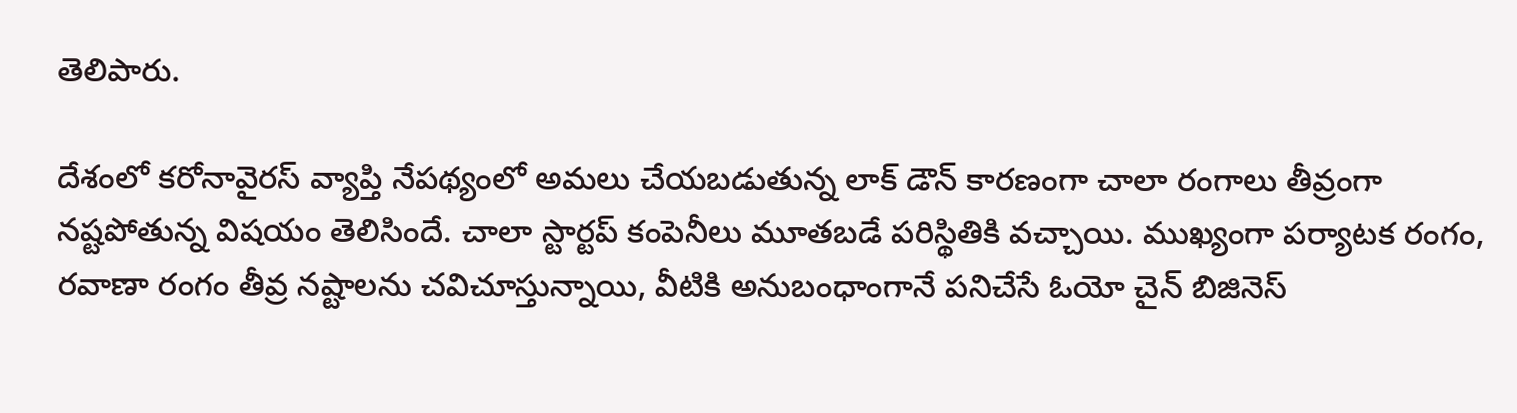తెలిపారు.

దేశంలో కరోనావైరస్ వ్యాప్తి నేపథ్యంలో అమలు చేయబడుతున్న లాక్ డౌన్ కారణంగా చాలా రంగాలు తీవ్రంగా నష్టపోతున్న విషయం తెలిసిందే. చాలా స్టార్టప్ కంపెనీలు మూతబడే పరిస్థితికి వచ్చాయి. ముఖ్యంగా పర్యాటక రంగం, రవాణా రంగం తీవ్ర నష్టాలను చవిచూస్తున్నాయి, వీటికి అనుబంధాంగానే పనిచేసే ఓయో చైన్ బిజినెస్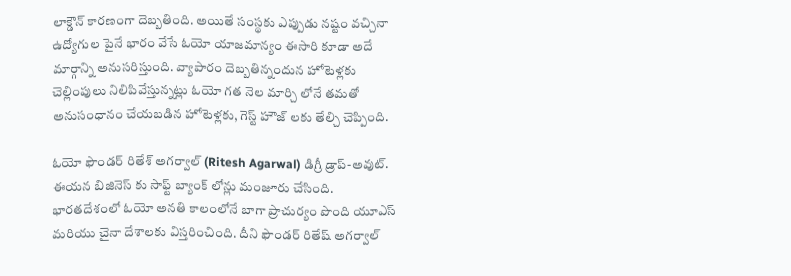లాక్డౌన్ కారణంగా దెబ్బతింది. అయితే సంస్థకు ఎప్పుడు నష్టం వచ్చినా ఉద్యోగుల పైనే భారం వేసే ఓయో యాజమాన్యం ఈసారి కూడా అదే మార్గాన్ని అనుసరిస్తుంది. వ్యాపారం దెబ్బతిన్నందున హోటెళ్లకు చెల్లింపులు నిలిపివేస్తున్నట్లు ఓయో గత నెల మార్చి లోనే తమతో అనుసంధానం చేయబడిన హోటెళ్లకు, గెస్ట్ హౌజ్ లకు తేల్చి చెప్పింది.

ఓయో ఫౌండర్ రితేశ్ అగర్వాల్ (Ritesh Agarwal) డిగ్రీ డ్రాప్-అవుట్. ఈయన బిజినెస్ కు సాఫ్ట్ బ్యాంక్ లోన్లు మంజూరు చేసింది. భారతదేశంలో ఓయో అనతి కాలంలోనే బాగా ప్రాచుర్యం పొంది యూఎస్ మరియు చైనా దేశాలకు విస్తరించింది. దీని ఫౌండర్ రితేష్ అగర్వాల్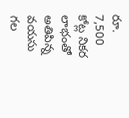రూ. 7,500 కోట్ల నికర లాభంతో అతిపిన్న వయసు గల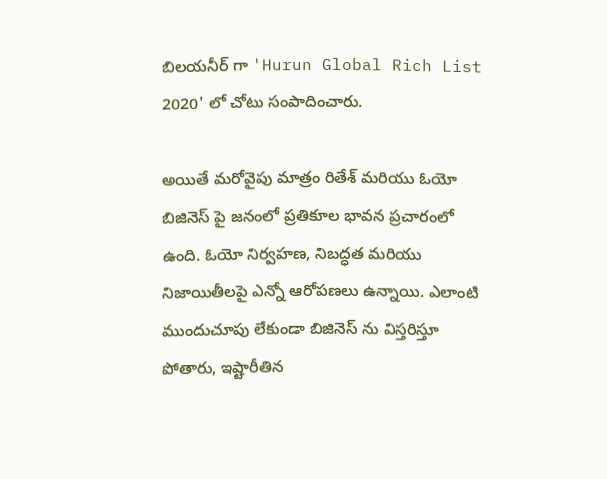బిలయనీర్ గా 'Hurun Global Rich List 2020' లో చోటు సంపాదించారు.

అయితే మరోవైపు మాత్రం రితేశ్ మరియు ఓయో బిజినెస్ పై జనంలో ప్రతికూల భావన ప్రచారంలో ఉంది. ఓయో నిర్వహణ, నిబద్ధత మరియు నిజాయితీలపై ఎన్నో ఆరోపణలు ఉన్నాయి. ఎలాంటి ముందుచూపు లేకుండా బిజినెస్ ను విస్తరిస్తూ పోతారు, ఇష్టారీతిన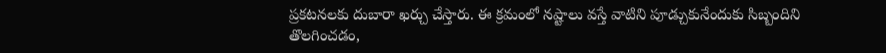ప్రకటనలకు దుబారా ఖర్చు చేస్తారు. ఈ క్రమంలో నష్టాలు వస్తే వాటిని పూడ్చుకునేందుకు సిబ్బందిని తొలగించడం,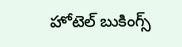హోటెల్ బుకింగ్స్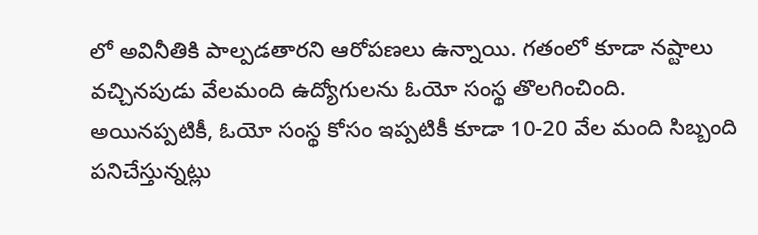లో అవినీతికి పాల్పడతారని ఆరోపణలు ఉన్నాయి. గతంలో కూడా నష్టాలు వచ్చినపుడు వేలమంది ఉద్యోగులను ఓయో సంస్థ తొలగించింది. అయినప్పటికీ, ఓయో సంస్థ కోసం ఇప్పటికీ కూడా 10-20 వేల మంది సిబ్బంది పనిచేస్తున్నట్లు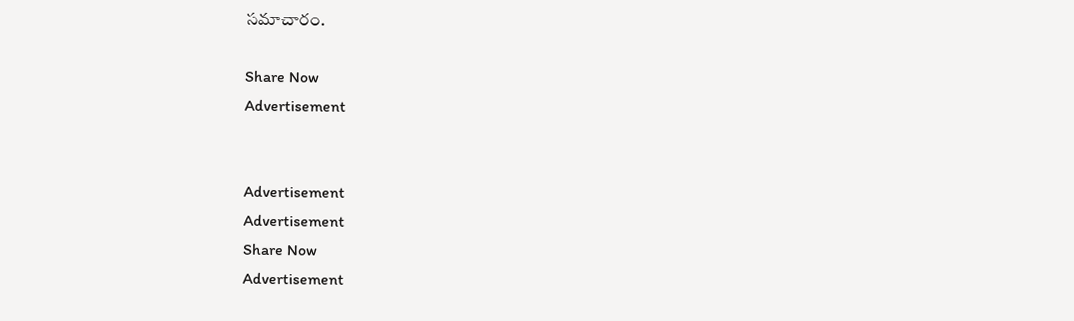సమాచారం.

Share Now
Advertisement


Advertisement
Advertisement
Share Now
Advertisement